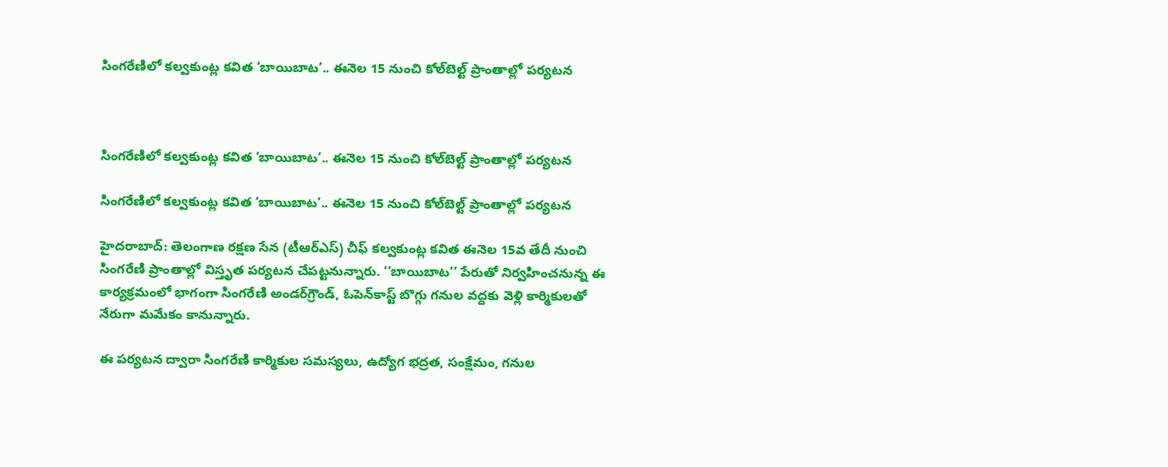సింగరేణిలో కల్వకుంట్ల కవిత ‘బాయిబాట’.. ఈనెల 15 నుంచి కోల్‌బెల్ట్ ప్రాంతాల్లో పర్యటన



సింగరేణిలో కల్వకుంట్ల కవిత ‘బాయిబాట’.. ఈనెల 15 నుంచి కోల్‌బెల్ట్ ప్రాంతాల్లో పర్యటన

సింగరేణిలో కల్వకుంట్ల కవిత ‘బాయిబాట’.. ఈనెల 15 నుంచి కోల్‌బెల్ట్ ప్రాంతాల్లో పర్యటన

హైదరాబాద్: తెలంగాణ రక్షణ సేన (టీఆర్ఎస్) చీఫ్ కల్వకుంట్ల కవిత ఈనెల 15వ తేదీ నుంచి సింగరేణి ప్రాంతాల్లో విస్తృత పర్యటన చేపట్టనున్నారు. ‘‘బాయిబాట’’ పేరుతో నిర్వహించనున్న ఈ కార్యక్రమంలో భాగంగా సింగరేణి అండర్‌గ్రౌండ్, ఓపెన్‌కాస్ట్ బొగ్గు గనుల వద్దకు వెళ్లి కార్మికులతో నేరుగా మమేకం కానున్నారు.

ఈ పర్యటన ద్వారా సింగరేణి కార్మికుల సమస్యలు, ఉద్యోగ భద్రత, సంక్షేమం, గనుల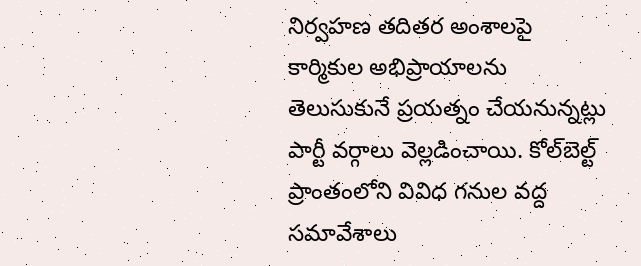నిర్వహణ తదితర అంశాలపై కార్మికుల అభిప్రాయాలను తెలుసుకునే ప్రయత్నం చేయనున్నట్లు పార్టీ వర్గాలు వెల్లడించాయి. కోల్‌బెల్ట్ ప్రాంతంలోని వివిధ గనుల వద్ద సమావేశాలు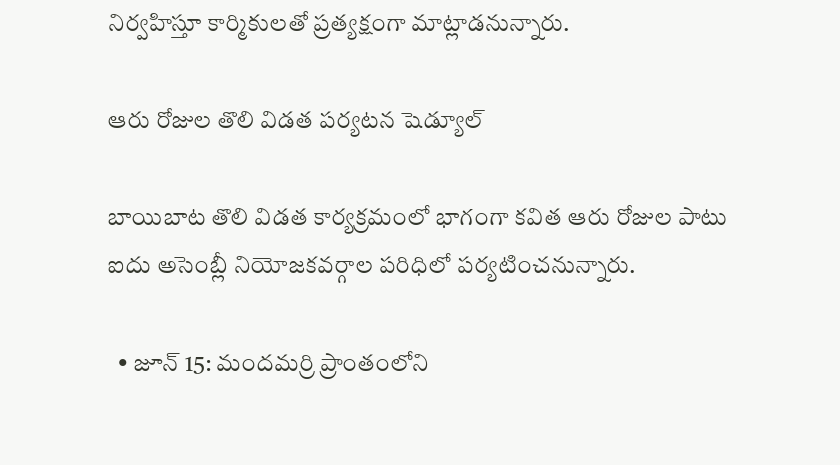నిర్వహిస్తూ కార్మికులతో ప్రత్యక్షంగా మాట్లాడనున్నారు.

ఆరు రోజుల తొలి విడత పర్యటన షెడ్యూల్

బాయిబాట తొలి విడత కార్యక్రమంలో భాగంగా కవిత ఆరు రోజుల పాటు ఐదు అసెంబ్లీ నియోజకవర్గాల పరిధిలో పర్యటించనున్నారు.

  • జూన్ 15: మందమర్రి ప్రాంతంలోని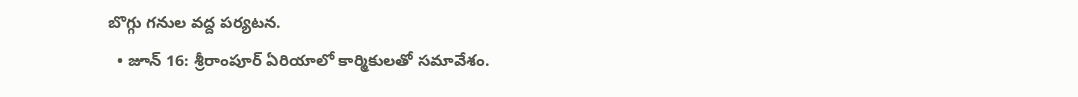బొగ్గు గనుల వద్ద పర్యటన.
  • జూన్ 16: శ్రీరాంపూర్ ఏరియాలో కార్మికులతో సమావేశం.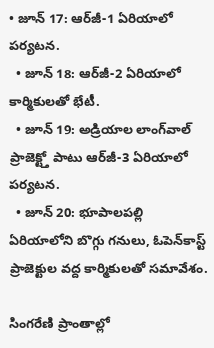• జూన్ 17: ఆర్‌జీ-1 ఏరియాలో పర్యటన.
  • జూన్ 18: ఆర్‌జీ-2 ఏరియాలో కార్మికులతో భేటీ.
  • జూన్ 19: అడ్రియాల లాంగ్‌వాల్ ప్రాజెక్ట్తో పాటు ఆర్‌జీ-3 ఏరియాలో పర్యటన.
  • జూన్ 20: భూపాలపల్లి ఏరియాలోని బొగ్గు గనులు, ఓపెన్‌కాస్ట్ ప్రాజెక్టుల వద్ద కార్మికులతో సమావేశం.

సింగరేణి ప్రాంతాల్లో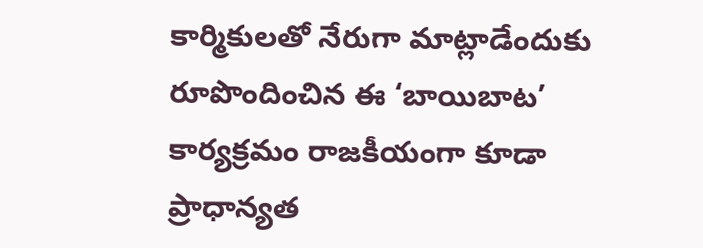కార్మికులతో నేరుగా మాట్లాడేందుకు రూపొందించిన ఈ ‘బాయిబాట’ కార్యక్రమం రాజకీయంగా కూడా ప్రాధాన్యత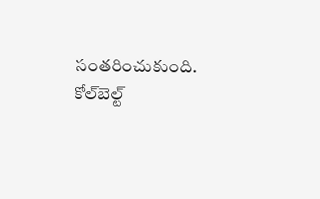సంతరించుకుంది. కోల్‌బెల్ట్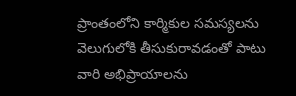ప్రాంతంలోని కార్మికుల సమస్యలను వెలుగులోకి తీసుకురావడంతో పాటు వారి అభిప్రాయాలను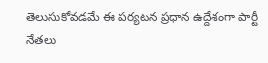తెలుసుకోవడమే ఈ పర్యటన ప్రధాన ఉద్దేశంగా పార్టీ నేతలు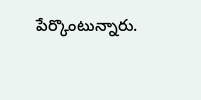పేర్కొంటున్నారు.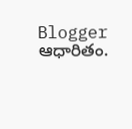Blogger ఆధారితం.